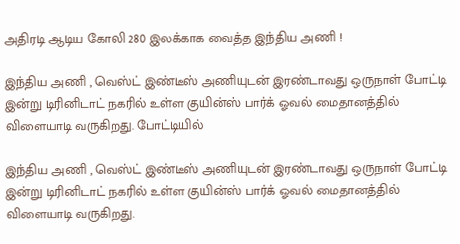அதிரடி ஆடிய கோலி 280 இலக்காக வைத்த இந்திய அணி !

இந்திய அணி , வெஸ்ட் இண்டீஸ் அணியுடன் இரண்டாவது ஒருநாள் போட்டி இன்று டிரினிடாட் நகரில் உள்ள குயின்ஸ் பார்க் ஓவல் மைதானத்தில் விளையாடி வருகிறது. போட்டியில்

இந்திய அணி , வெஸ்ட் இண்டீஸ் அணியுடன் இரண்டாவது ஒருநாள் போட்டி இன்று டிரினிடாட் நகரில் உள்ள குயின்ஸ் பார்க் ஓவல் மைதானத்தில் விளையாடி வருகிறது.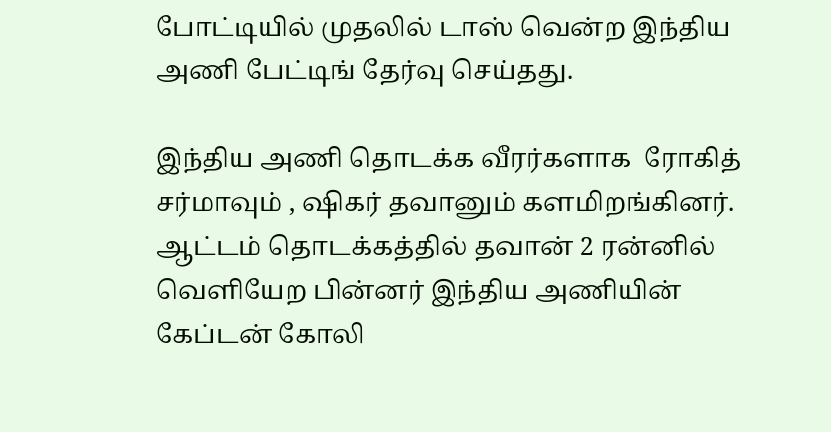போட்டியில் முதலில் டாஸ் வென்ற இந்திய அணி பேட்டிங் தேர்வு செய்தது.

இந்திய அணி தொடக்க வீரர்களாக  ரோகித் சர்மாவும் , ஷிகர் தவானும் களமிறங்கினர். ஆட்டம் தொடக்கத்தில் தவான் 2 ரன்னில் வெளியேற பின்னர் இந்திய அணியின் கேப்டன் கோலி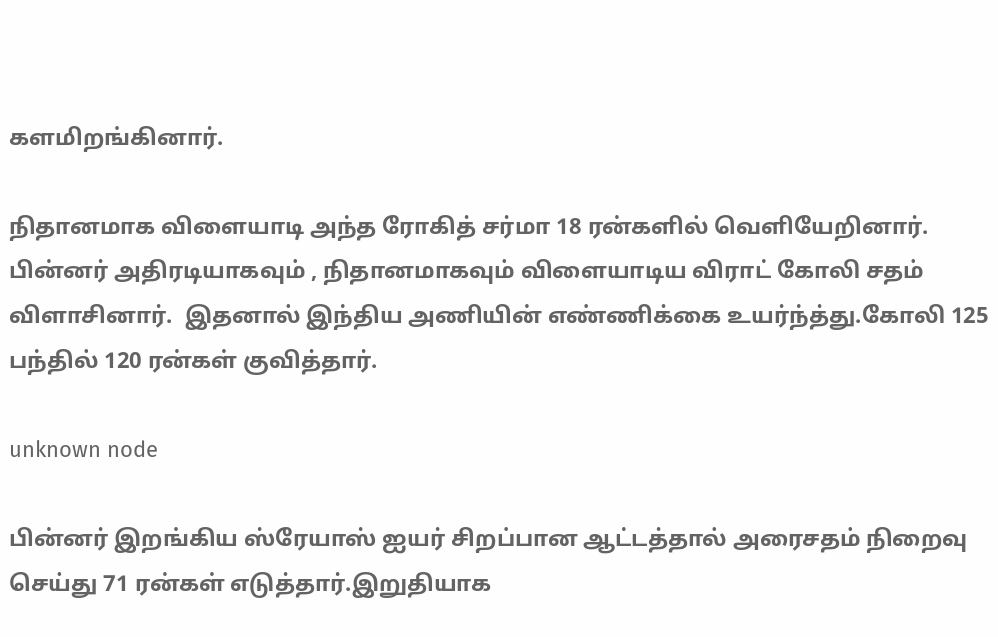களமிறங்கினார்.

நிதானமாக விளையாடி அந்த ரோகித் சர்மா 18 ரன்களில் வெளியேறினார். பின்னர் அதிரடியாகவும் , நிதானமாகவும் விளையாடிய விராட் கோலி சதம் விளாசினார்.  இதனால் இந்திய அணியின் எண்ணிக்கை உயர்ந்த்து.கோலி 125 பந்தில் 120 ரன்கள் குவித்தார்.

unknown node

பின்னர் இறங்கிய ஸ்ரேயாஸ் ஐயர் சிறப்பான ஆட்டத்தால் அரைசதம் நிறைவு செய்து 71 ரன்கள் எடுத்தார்.இறுதியாக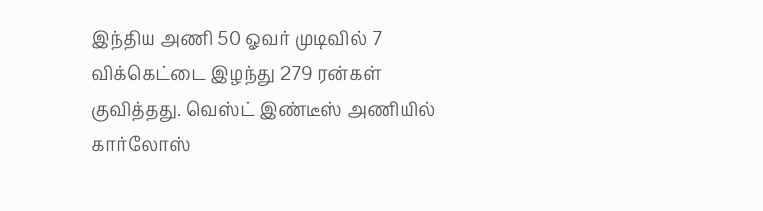இந்திய அணி 50 ஓவர் முடிவில் 7 விக்கெட்டை இழந்து 279 ரன்கள் குவித்தது. வெஸ்ட் இண்டீஸ் அணியில் கார்லோஸ்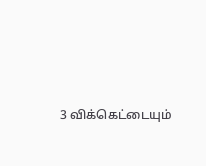3 விக்கெட்டையும்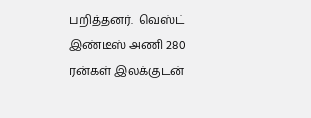பறித்தனர்.  வெஸ்ட் இண்டீஸ் அணி 280 ரன்கள் இலக்குடன்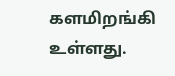களமிறங்கி உள்ளது.